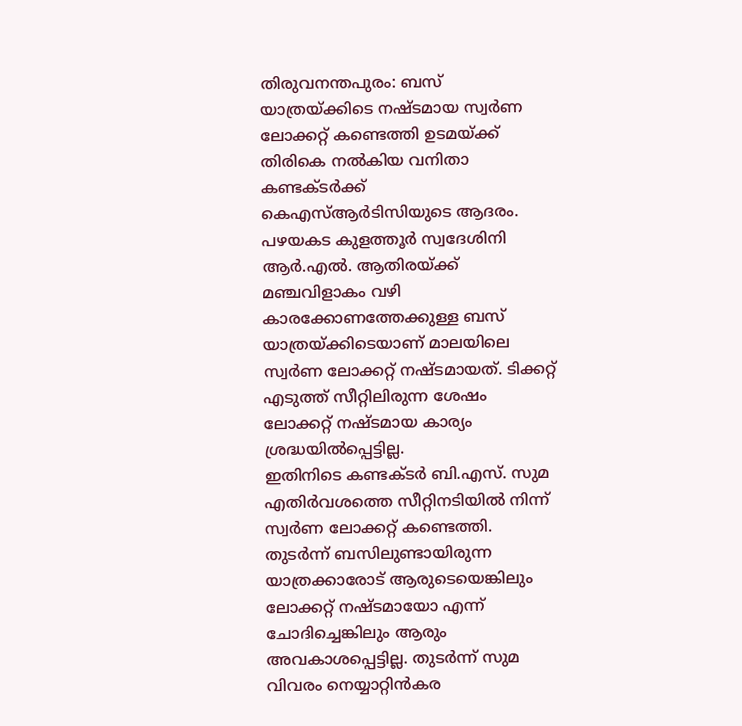തിരുവനന്തപുരം: ബസ് യാത്രയ്ക്കിടെ നഷ്ടമായ സ്വർണ ലോക്കറ്റ് കണ്ടെത്തി ഉടമയ്ക്ക് തിരികെ നൽകിയ വനിതാ കണ്ടക്ടർക്ക് കെഎസ്ആർടിസിയുടെ ആദരം. പഴയകട കുളത്തൂർ സ്വദേശിനി ആർ.എൽ. ആതിരയ്ക്ക് മഞ്ചവിളാകം വഴി കാരക്കോണത്തേക്കുള്ള ബസ് യാത്രയ്ക്കിടെയാണ് മാലയിലെ സ്വർണ ലോക്കറ്റ് നഷ്ടമായത്. ടിക്കറ്റ് എടുത്ത് സീറ്റിലിരുന്ന ശേഷം ലോക്കറ്റ് നഷ്ടമായ കാര്യം ശ്രദ്ധയിൽപ്പെട്ടില്ല.
ഇതിനിടെ കണ്ടക്ടർ ബി.എസ്. സുമ എതിർവശത്തെ സീറ്റിനടിയിൽ നിന്ന് സ്വർണ ലോക്കറ്റ് കണ്ടെത്തി. തുടർന്ന് ബസിലുണ്ടായിരുന്ന യാത്രക്കാരോട് ആരുടെയെങ്കിലും ലോക്കറ്റ് നഷ്ടമായോ എന്ന് ചോദിച്ചെങ്കിലും ആരും അവകാശപ്പെട്ടില്ല. തുടർന്ന് സുമ വിവരം നെയ്യാറ്റിൻകര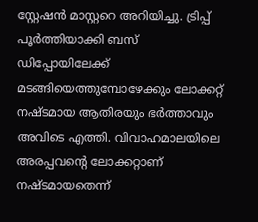സ്റ്റേഷൻ മാസ്റ്ററെ അറിയിച്ചു. ട്രിപ്പ് പൂർത്തിയാക്കി ബസ് ഡിപ്പോയിലേക്ക് മടങ്ങിയെത്തുമ്പോഴേക്കും ലോക്കറ്റ് നഷ്ടമായ ആതിരയും ഭർത്താവും അവിടെ എത്തി. വിവാഹമാലയിലെ അരപ്പവന്റെ ലോക്കറ്റാണ് നഷ്ടമായതെന്ന്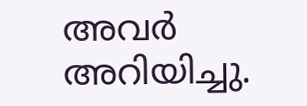അവർ അറിയിച്ചു.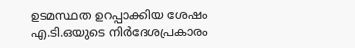ഉടമസ്ഥത ഉറപ്പാക്കിയ ശേഷം എ.ടി.ഒയുടെ നിർദേശപ്രകാരം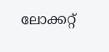ലോക്കറ്റ്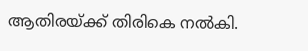ആതിരയ്ക്ക് തിരികെ നൽകി.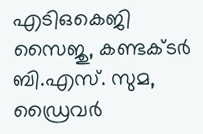എടിഒകെജി സൈജു, കണ്ടക്ടർ ബി.എസ്. സുമ, ഡ്രൈവർ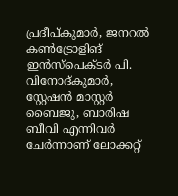പ്രദീപ്കുമാർ, ജനറൽ കൺട്രോളിങ് ഇൻസ്പെക്ടർ പി. വിനോദ്കുമാർ, സ്റ്റേഷൻ മാസ്റ്റർ ബൈജു, ബാരിഷ ബീവി എന്നിവർ ചേർന്നാണ് ലോക്കറ്റ്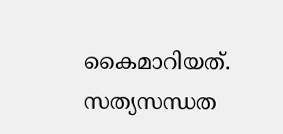കൈമാറിയത്. സത്യസന്ധത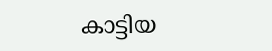കാട്ടിയ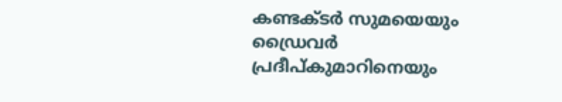കണ്ടക്ടർ സുമയെയും ഡ്രൈവർ പ്രദീപ്കുമാറിനെയും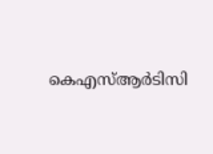കെഎസ്ആർടിസി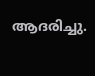ആദരിച്ചു.